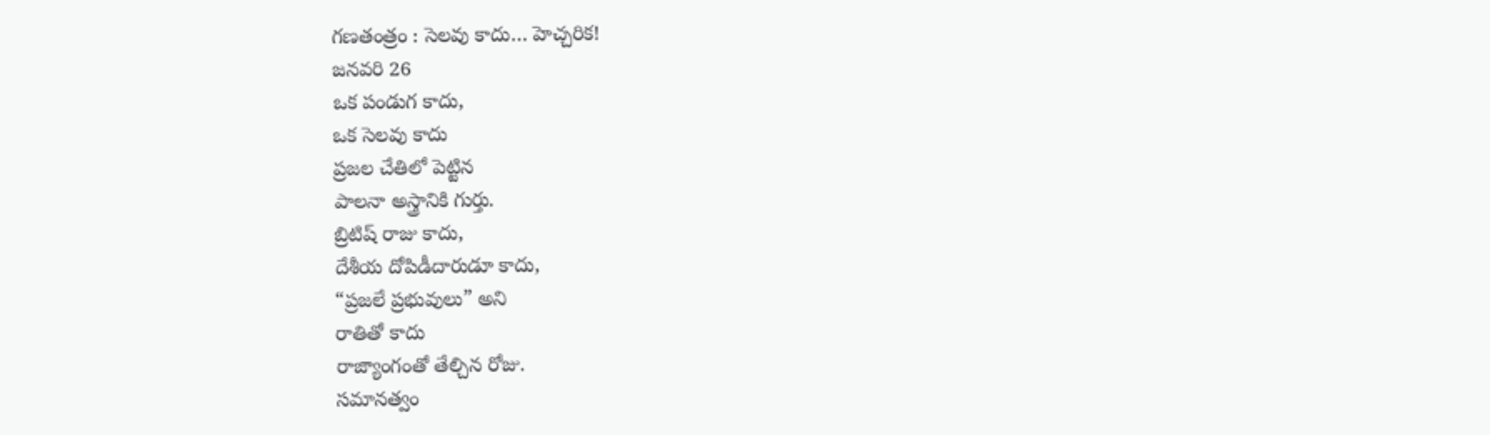గణతంత్రం : సెలవు కాదు… హెచ్చరిక!
జనవరి 26
ఒక పండుగ కాదు,
ఒక సెలవు కాదు
ప్రజల చేతిలో పెట్టిన
పాలనా అస్త్రానికి గుర్తు.
బ్రిటిష్ రాజు కాదు,
దేశీయ దోపిడీదారుడూ కాదు,
“ప్రజలే ప్రభువులు” అని
రాతితో కాదు
రాజ్యాంగంతో తేల్చిన రోజు.
సమానత్వం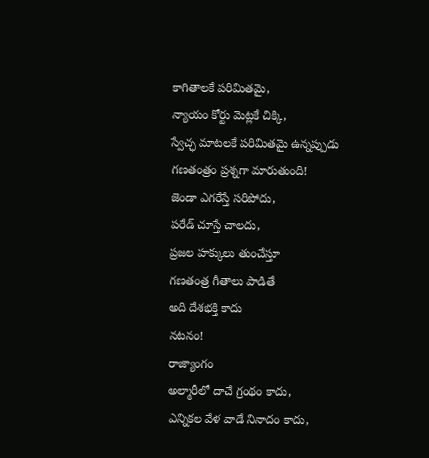కాగితాలకే పరిమితమై,
న్యాయం కోర్టు మెట్లకే చిక్కి,
స్వేచ్ఛ మాటలకే పరిమితమై ఉన్నప్పుడు
గణతంత్రం ప్రశ్నగా మారుతుంది!
జెండా ఎగరేస్తే సరిపోదు,
పరేడ్ చూస్తే చాలదు,
ప్రజల హక్కులు తుంచేస్తూ
గణతంత్ర గీతాలు పాడితే
అది దేశభక్తి కాదు
నటనం!
రాజ్యాంగం
అల్మారీలో దాచే గ్రంథం కాదు,
ఎన్నికల వేళ వాడే నినాదం కాదు,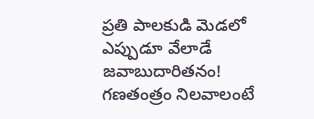ప్రతి పాలకుడి మెడలో
ఎప్పుడూ వేలాడే
జవాబుదారితనం!
గణతంత్రం నిలవాలంటే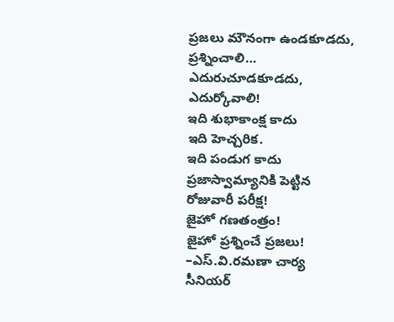ప్రజలు మౌనంగా ఉండకూడదు,
ప్రశ్నించాలి…
ఎదురుచూడకూడదు,
ఎదుర్కోవాలి!
ఇది శుభాకాంక్ష కాదు
ఇది హెచ్చరిక.
ఇది పండుగ కాదు
ప్రజాస్వామ్యానికి పెట్టిన
రోజువారీ పరీక్ష!
జైహో గణతంత్రం!
జైహో ప్రశ్నించే ప్రజలు!
–ఎస్.వి.రమణా చార్య
సీనియర్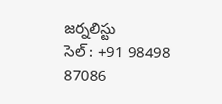జర్నలిస్టు
సెల్ : +91 98498 87086